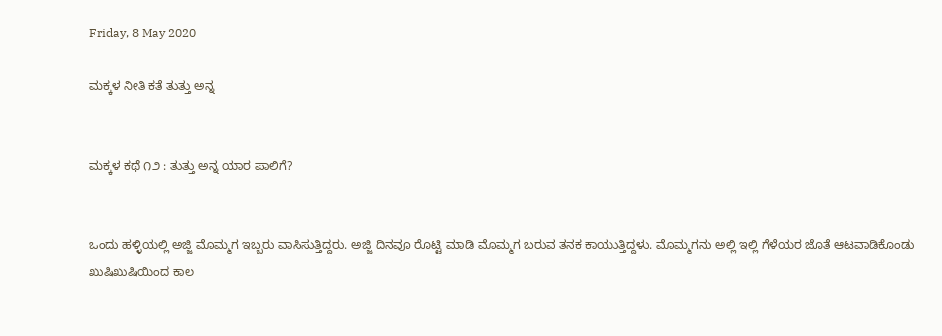Friday, 8 May 2020

ಮಕ್ಕಳ ನೀತಿ ಕತೆ ತುತ್ತು ಅನ್ನ


ಮಕ್ಕಳ ಕಥೆ ೧೨ : ತುತ್ತು ಅನ್ನ ಯಾರ ಪಾಲಿಗೆ?


ಒಂದು ಹಳ್ಳಿಯಲ್ಲಿ ಅಜ್ಜಿ ಮೊಮ್ಮಗ ಇಬ್ಬರು ವಾಸಿಸುತ್ತಿದ್ದರು. ಅಜ್ಜಿ ದಿನವೂ ರೊಟ್ಟಿ ಮಾಡಿ ಮೊಮ್ಮಗ ಬರುವ ತನಕ ಕಾಯುತ್ತಿದ್ದಳು‌. ಮೊಮ್ಮಗನು ಅಲ್ಲಿ ಇಲ್ಲಿ ಗೆಳೆಯರ ಜೊತೆ ಆಟವಾಡಿಕೊಂಡು ಖುಷಿಖುಷಿಯಿಂದ ಕಾಲ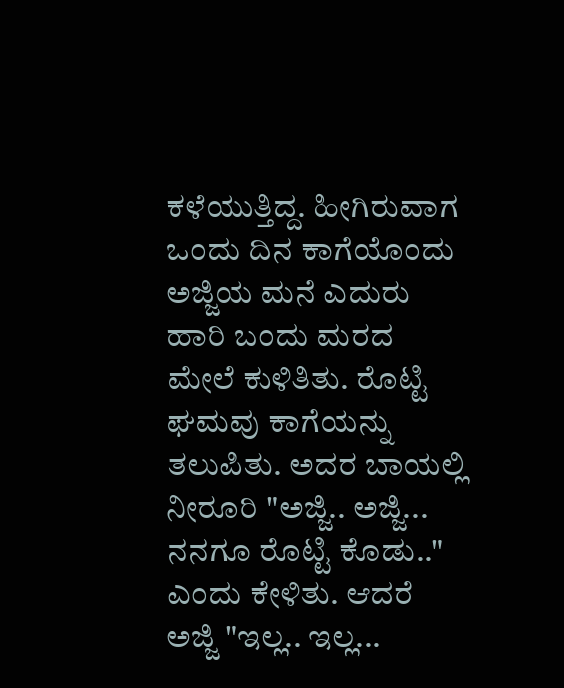ಕಳೆಯುತ್ತಿದ್ದ. ಹೀಗಿರುವಾಗ ಒಂದು ದಿನ ಕಾಗೆಯೊಂದು ಅಜ್ಜಿಯ ಮನೆ ಎದುರು ಹಾರಿ ಬಂದು ಮರದ ಮೇಲೆ ಕುಳಿತಿತು‌‌. ರೊಟ್ಟಿ ಘಮವು ಕಾಗೆಯನ್ನು ತಲುಪಿತು‌. ಅದರ ಬಾಯಲ್ಲಿ ನೀರೂರಿ "ಅಜ್ಜಿ.. ಅಜ್ಜಿ... ನನಗೂ ರೊಟ್ಟಿ ಕೊಡು.." ಎಂದು ಕೇಳಿತು. ಆದರೆ ಅಜ್ಜಿ "ಇಲ್ಲ.. ಇಲ್ಲ...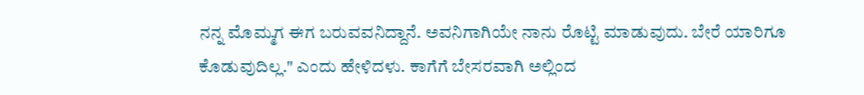ನನ್ನ ಮೊಮ್ಮಗ ಈಗ ಬರುವವನಿದ್ದಾನೆ. ಅವನಿಗಾಗಿಯೇ ನಾನು ರೊಟ್ಟಿ ಮಾಡುವುದು. ಬೇರೆ ಯಾರಿಗೂ ಕೊಡುವುದಿಲ್ಲ." ಎಂದು ಹೇಳಿದಳು. ಕಾಗೆಗೆ ಬೇಸರವಾಗಿ ಅಲ್ಲಿಂದ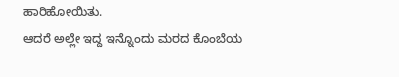ಹಾರಿಹೋಯಿತು.
ಆದರೆ ಅಲ್ಲೇ ಇದ್ದ ಇನ್ನೊಂದು ಮರದ ಕೊಂಬೆಯ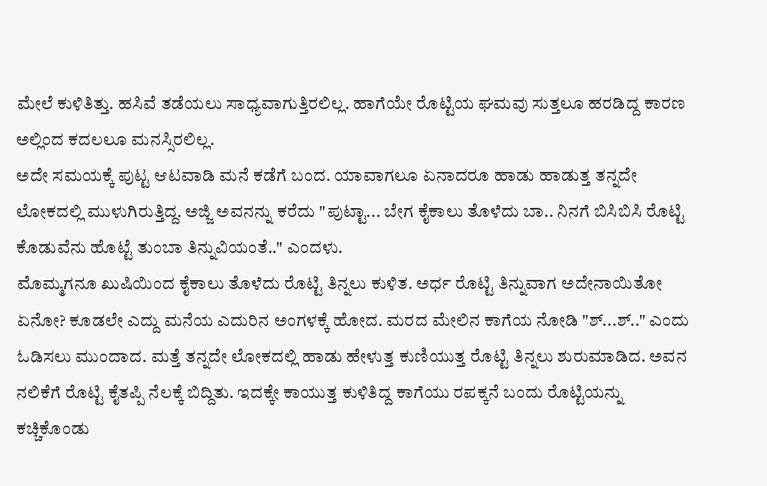ಮೇಲೆ ಕುಳಿತಿತ್ತು‌. ಹಸಿವೆ ತಡೆಯಲು ಸಾಧ್ಯವಾಗುತ್ತಿರಲಿಲ್ಲ. ಹಾಗೆಯೇ ರೊಟ್ಟಿಯ ಘಮವು ಸುತ್ತಲೂ ಹರಡಿದ್ದ ಕಾರಣ ಅಲ್ಲಿಂದ ಕದಲಲೂ ಮನಸ್ಸಿರಲಿಲ್ಲ.
ಅದೇ ಸಮಯಕ್ಕೆ ಪುಟ್ಟ ಆಟವಾಡಿ ಮನೆ ಕಡೆಗೆ ಬಂದ. ಯಾವಾಗಲೂ ಏನಾದರೂ ಹಾಡು ಹಾಡುತ್ತ ತನ್ನದೇ ಲೋಕದಲ್ಲಿ ಮುಳುಗಿರುತ್ತಿದ್ದ. ಅಜ್ಜಿ ಅವನನ್ನು ಕರೆದು "ಪುಟ್ಟಾ... ಬೇಗ ಕೈಕಾಲು ತೊಳೆದು ಬಾ.. ನಿನಗೆ ಬಿಸಿಬಿಸಿ ರೊಟ್ಟಿ ಕೊಡುವೆನು‌ ಹೊಟ್ಟೆ ತುಂಬಾ ತಿನ್ನುವಿಯಂತೆ.." ಎಂದಳು.
ಮೊಮ್ಮಗನೂ ಖುಷಿಯಿಂದ ಕೈಕಾಲು ತೊಳೆದು ರೊಟ್ಟಿ ತಿನ್ನಲು ಕುಳಿತ‌. ಅರ್ಧ ರೊಟ್ಟಿ ತಿನ್ನುವಾಗ ಅದೇನಾಯಿತೋ ಏನೋ? ಕೂಡಲೇ ಎದ್ದು ಮನೆಯ ಎದುರಿನ ಅಂಗಳಕ್ಕೆ ಹೋದ. ಮರದ ಮೇಲಿನ ಕಾಗೆಯ ನೋಡಿ "ಶ್...ಶ್.." ಎಂದು ಓಡಿಸಲು ಮುಂದಾದ. ಮತ್ತೆ ತನ್ನದೇ ಲೋಕದಲ್ಲಿ ಹಾಡು ಹೇಳುತ್ತ ಕುಣಿಯುತ್ತ ರೊಟ್ಟಿ ತಿನ್ನಲು ಶುರುಮಾಡಿದ. ಅವನ ನಲಿಕೆಗೆ ರೊಟ್ಟಿ ಕೈತಪ್ಪಿ ನೆಲಕ್ಕೆ ಬಿದ್ದಿತು‌. ಇದಕ್ಕೇ ಕಾಯುತ್ತ ಕುಳಿತಿದ್ದ ಕಾಗೆಯು ರಪಕ್ಕನೆ ಬಂದು ರೊಟ್ಟಿಯನ್ನು ಕಚ್ಚಿಕೊಂಡು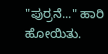"ಪುರ್ರನೆ‌‌‌‌..." ಹಾರಿ ಹೋಯಿತು.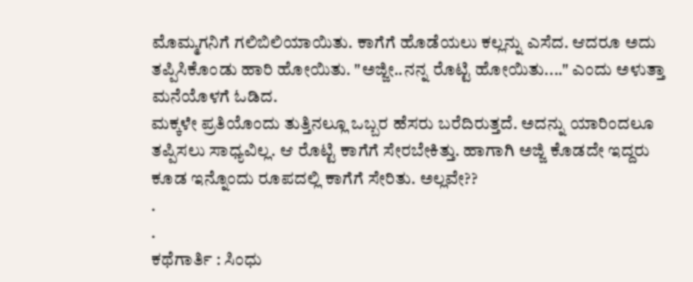ಮೊಮ್ಮಗನಿಗೆ ಗಲಿಬಿಲಿಯಾಯಿತು. ಕಾಗೆಗೆ ಹೊಡೆಯಲು ಕಲ್ಲನ್ನು ಎಸೆದ. ಆದರೂ ಅದು ತಪ್ಪಿಸಿಕೊಂಡು ಹಾರಿ ಹೋಯಿತು. "ಅಜ್ಜೀ..ನನ್ನ ರೊಟ್ಟಿ ಹೋಯಿತು...." ಎಂದು ಅಳುತ್ತಾ ಮನೆಯೊಳಗೆ ಓಡಿದ‌.
ಮಕ್ಕಳೇ ಪ್ರತಿಯೊಂದು ತುತ್ತಿನಲ್ಲೂ ಒಬ್ಬರ ಹೆಸರು ಬರೆದಿರುತ್ತದೆ. ಅದನ್ನು ಯಾರಿಂದಲೂ ತಪ್ಪಿಸಲು ಸಾಧ್ಯವಿಲ್ಲ. ಆ ರೊಟ್ಟಿ ಕಾಗೆಗೆ ಸೇರಬೇಕಿತ್ತು‌. ಹಾಗಾಗಿ ಅಜ್ಜಿ ಕೊಡದೇ ಇದ್ದರು ಕೂಡ ಇನ್ನೊಂದು ರೂಪದಲ್ಲಿ ಕಾಗೆಗೆ ಸೇರಿತು‌. ಅಲ್ಲವೇ??
.
.
ಕಥೆಗಾರ್ತಿ : ಸಿಂಧು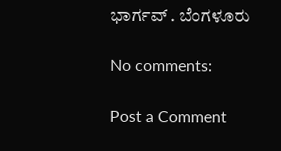ಭಾರ್ಗವ್ . ಬೆಂಗಳೂರು

No comments:

Post a Comment